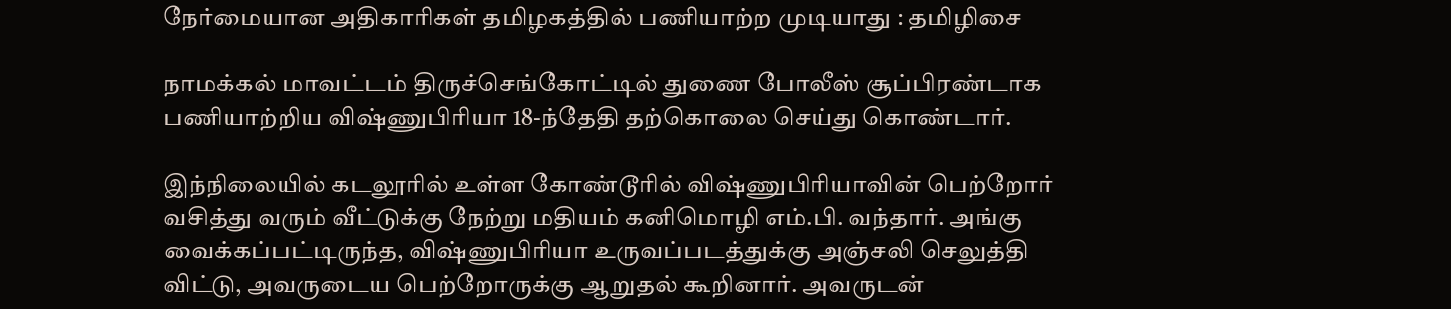நேர்மையான அதிகாரிகள் தமிழகத்தில் பணியாற்ற முடியாது : தமிழிசை

நாமக்கல் மாவட்டம் திருச்செங்கோட்டில் துணை போலீஸ் சூப்பிரண்டாக பணியாற்றிய விஷ்ணுபிரியா 18-ந்தேதி தற்கொலை செய்து கொண்டார்.

இந்நிலையில் கடலூரில் உள்ள கோண்டூரில் விஷ்ணுபிரியாவின் பெற்றோர் வசித்து வரும் வீட்டுக்கு நேற்று மதியம் கனிமொழி எம்.பி. வந்தார். அங்கு வைக்கப்பட்டிருந்த, விஷ்ணுபிரியா உருவப்படத்துக்கு அஞ்சலி செலுத்தி விட்டு, அவருடைய பெற்றோருக்கு ஆறுதல் கூறினார். அவருடன்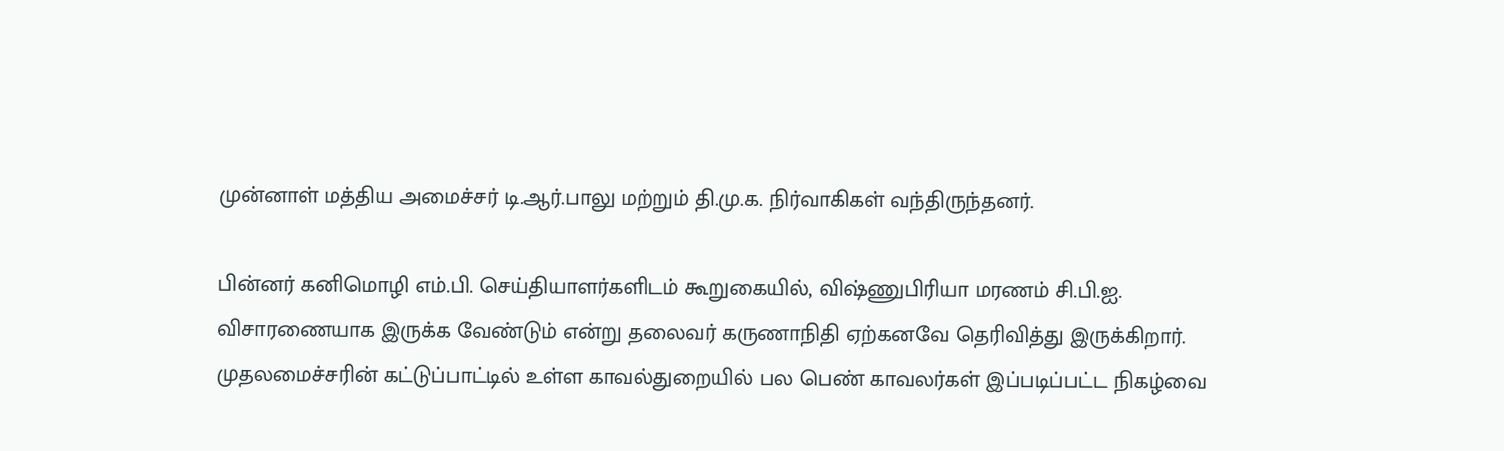முன்னாள் மத்திய அமைச்சர் டி.ஆர்.பாலு மற்றும் தி.மு.க. நிர்வாகிகள் வந்திருந்தனர்.

பின்னர் கனிமொழி எம்.பி. செய்தியாளர்களிடம் கூறுகையில், விஷ்ணுபிரியா மரணம் சி.பி.ஐ. விசாரணையாக இருக்க வேண்டும் என்று தலைவர் கருணாநிதி ஏற்கனவே தெரிவித்து இருக்கிறார். முதலமைச்சரின் கட்டுப்பாட்டில் உள்ள காவல்துறையில் பல பெண் காவலர்கள் இப்படிப்பட்ட நிகழ்வை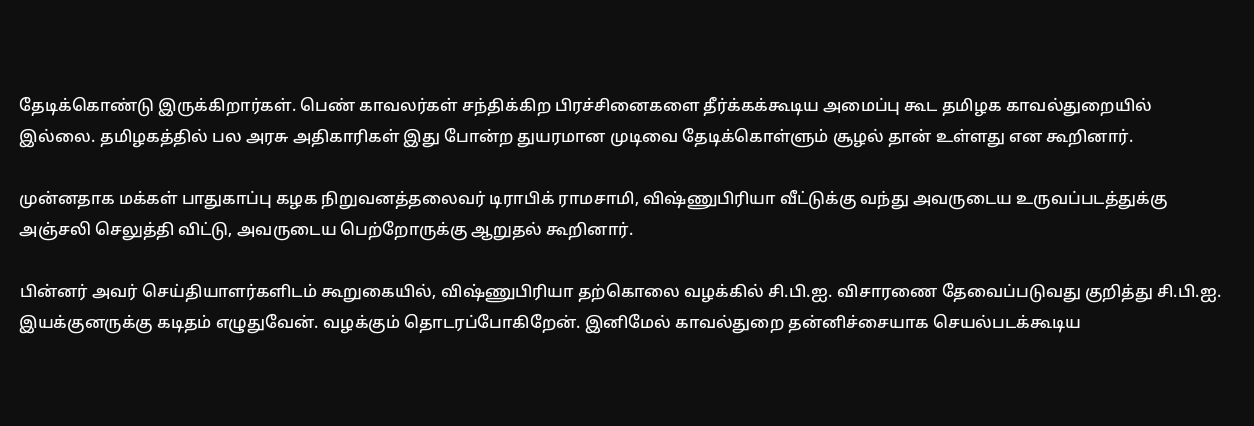தேடிக்கொண்டு இருக்கிறார்கள். பெண் காவலர்கள் சந்திக்கிற பிரச்சினைகளை தீர்க்கக்கூடிய அமைப்பு கூட தமிழக காவல்துறையில் இல்லை. தமிழகத்தில் பல அரசு அதிகாரிகள் இது போன்ற துயரமான முடிவை தேடிக்கொள்ளும் சூழல் தான் உள்ளது என கூறினார்.

முன்னதாக மக்கள் பாதுகாப்பு கழக நிறுவனத்தலைவர் டிராபிக் ராமசாமி, விஷ்ணுபிரியா வீட்டுக்கு வந்து அவருடைய உருவப்படத்துக்கு அஞ்சலி செலுத்தி விட்டு, அவருடைய பெற்றோருக்கு ஆறுதல் கூறினார்.

பின்னர் அவர் செய்தியாளர்களிடம் கூறுகையில், விஷ்ணுபிரியா தற்கொலை வழக்கில் சி.பி.ஐ. விசாரணை தேவைப்படுவது குறித்து சி.பி.ஐ. இயக்குனருக்கு கடிதம் எழுதுவேன். வழக்கும் தொடரப்போகிறேன். இனிமேல் காவல்துறை தன்னிச்சையாக செயல்படக்கூடிய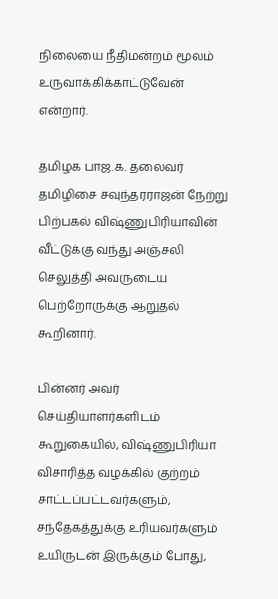நிலையை நீதிமன்றம் மூலம் உருவாக்கிக்காட்டுவேன் என்றார்.

தமிழக பாஜ.க. தலைவர் தமிழிசை சவுந்தரராஜன் நேற்று பிற்பகல் விஷ்ணுபிரியாவின் வீட்டுக்கு வந்து அஞ்சலி செலுத்தி அவருடைய பெற்றோருக்கு ஆறுதல் கூறினார்.

பின்னர் அவர் செய்தியாளர்களிடம் கூறுகையில், விஷ்ணுபிரியா விசாரித்த வழக்கில் குற்றம் சாட்டப்பட்டவர்களும், சந்தேகத்துக்கு உரியவர்களும் உயிருடன் இருக்கும் போது,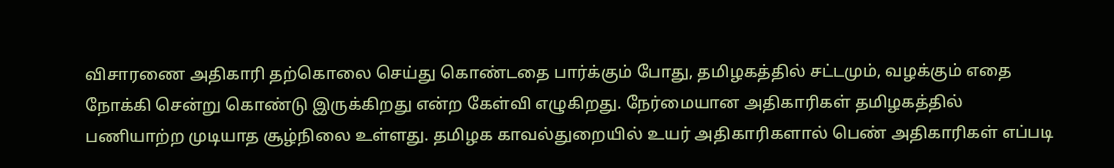விசாரணை அதிகாரி தற்கொலை செய்து கொண்டதை பார்க்கும் போது, தமிழகத்தில் சட்டமும், வழக்கும் எதை நோக்கி சென்று கொண்டு இருக்கிறது என்ற கேள்வி எழுகிறது. நேர்மையான அதிகாரிகள் தமிழகத்தில் பணியாற்ற முடியாத சூழ்நிலை உள்ளது. தமிழக காவல்துறையில் உயர் அதிகாரிகளால் பெண் அதிகாரிகள் எப்படி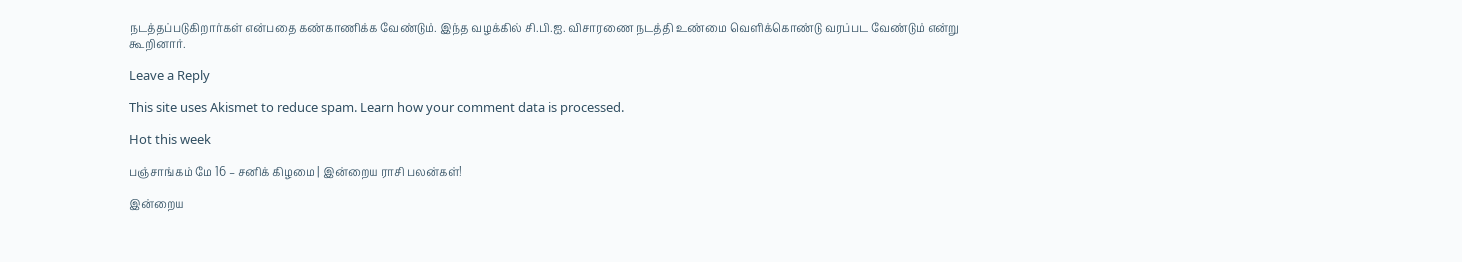நடத்தப்படுகிறார்கள் என்பதை கண்காணிக்க வேண்டும். இந்த வழக்கில் சி.பி.ஐ. விசாரணை நடத்தி உண்மை வெளிக்கொண்டு வரப்பட வேண்டும் என்று கூறினார்.

Leave a Reply

This site uses Akismet to reduce spam. Learn how your comment data is processed.

Hot this week

பஞ்சாங்கம் மே 16 – சனிக் கிழமை | இன்றைய ராசி பலன்கள்!

இன்றைய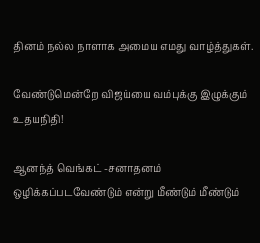தினம் நல்ல நாளாக அமைய எமது வாழ்த்துகள்.

வேண்டுமென்றே விஜய்யை வம்புக்கு இழுக்கும் உதயநிதி!

ஆனந்த் வெங்கட் -சனாதனம் ஒழிக்கப்படவேண்டும் என்று மீண்டும் மீண்டும்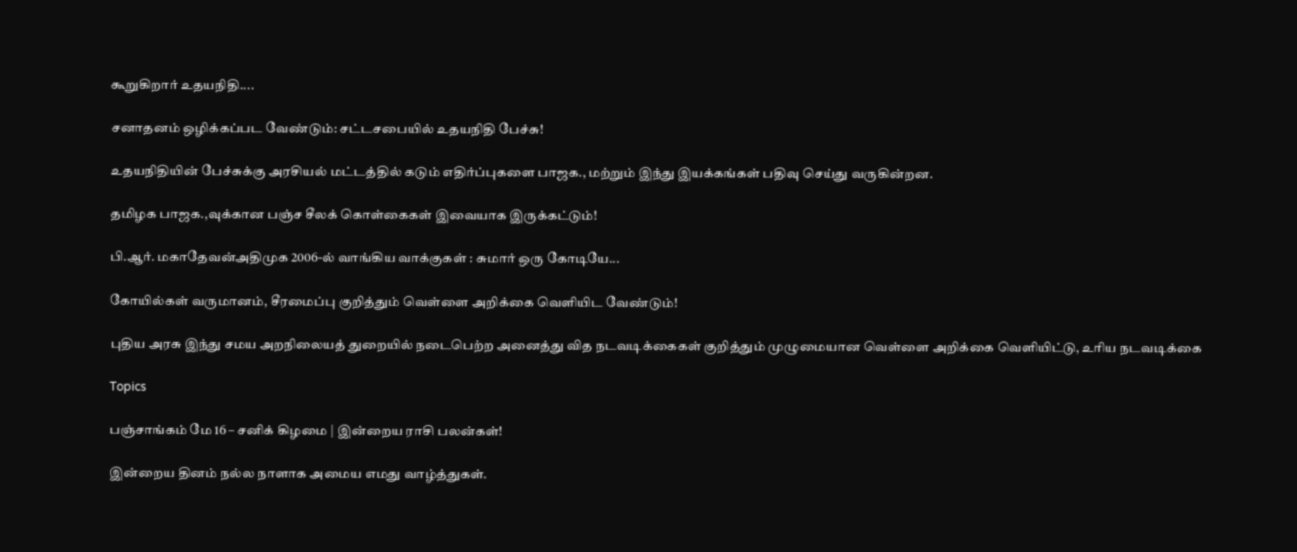கூறுகிறார் உதயநிதி....

சனாதனம் ஒழிக்கப்பட வேண்டும்: சட்டசபையில் உதயநிதி பேச்சு!

உதயநிதியின் பேச்சுக்கு அரசியல் மட்டத்தில் கடும் எதிர்ப்புகளை பாஜக., மற்றும் இந்து இயக்கங்கள் பதிவு செய்து வருகின்றன.

தமிழக பாஜக.,வுக்கான பஞ்ச சீலக் கொள்கைகள் இவையாக இருக்கட்டும்!

பி.ஆர். மகாதேவன்அதிமுக 2006-ல் வாங்கிய வாக்குகள் : சுமார் ஒரு கோடியே...

கோயில்கள் வருமானம், சீரமைப்பு குறித்தும் வெள்ளை அறிக்கை வெளியிட வேண்டும்!

புதிய அரசு இந்து சமய அறநிலையத் துறையில் நடைபெற்ற அனைத்து வித நடவடிக்கைகள் குறித்தும் முழுமையான வெள்ளை அறிக்கை வெளியிட்டு, உரிய நடவடிக்கை

Topics

பஞ்சாங்கம் மே 16 – சனிக் கிழமை | இன்றைய ராசி பலன்கள்!

இன்றைய தினம் நல்ல நாளாக அமைய எமது வாழ்த்துகள்.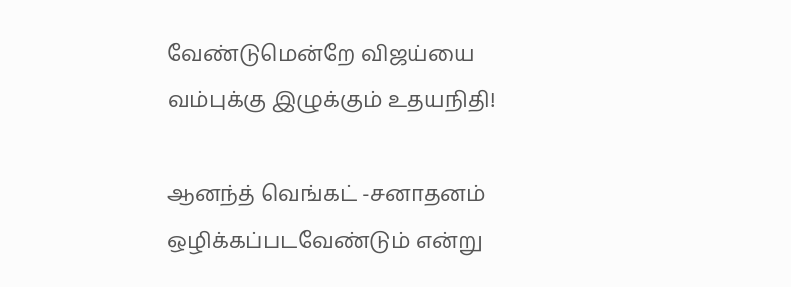வேண்டுமென்றே விஜய்யை வம்புக்கு இழுக்கும் உதயநிதி!

ஆனந்த் வெங்கட் -சனாதனம் ஒழிக்கப்படவேண்டும் என்று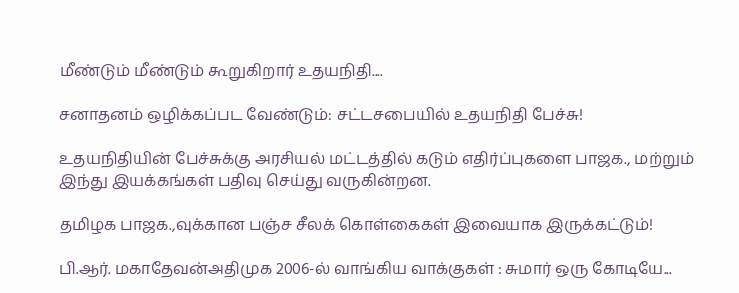மீண்டும் மீண்டும் கூறுகிறார் உதயநிதி....

சனாதனம் ஒழிக்கப்பட வேண்டும்: சட்டசபையில் உதயநிதி பேச்சு!

உதயநிதியின் பேச்சுக்கு அரசியல் மட்டத்தில் கடும் எதிர்ப்புகளை பாஜக., மற்றும் இந்து இயக்கங்கள் பதிவு செய்து வருகின்றன.

தமிழக பாஜக.,வுக்கான பஞ்ச சீலக் கொள்கைகள் இவையாக இருக்கட்டும்!

பி.ஆர். மகாதேவன்அதிமுக 2006-ல் வாங்கிய வாக்குகள் : சுமார் ஒரு கோடியே...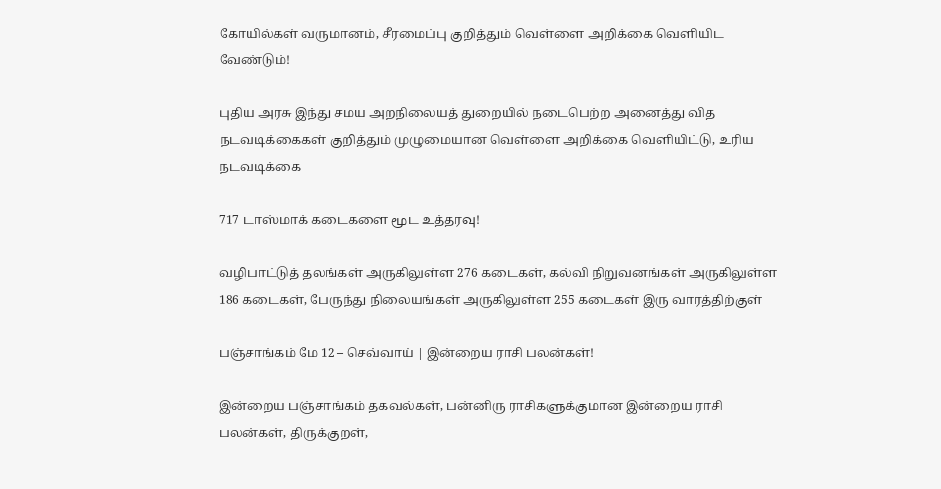கோயில்கள் வருமானம், சீரமைப்பு குறித்தும் வெள்ளை அறிக்கை வெளியிட வேண்டும்!

புதிய அரசு இந்து சமய அறநிலையத் துறையில் நடைபெற்ற அனைத்து வித நடவடிக்கைகள் குறித்தும் முழுமையான வெள்ளை அறிக்கை வெளியிட்டு, உரிய நடவடிக்கை

717 டாஸ்மாக் கடைகளை மூட உத்தரவு!

வழிபாட்டுத் தலங்கள் அருகிலுள்ள 276 கடைகள், கல்வி நிறுவனங்கள் அருகிலுள்ள 186 கடைகள், பேருந்து நிலையங்கள் அருகிலுள்ள 255 கடைகள் இரு வாரத்திற்குள்

பஞ்சாங்கம் மே 12 – செவ்வாய் | இன்றைய ராசி பலன்கள்!

இன்றைய பஞ்சாங்கம் தகவல்கள், பன்னிரு ராசிகளுக்குமான இன்றைய ராசி பலன்கள், திருக்குறள்,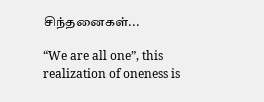சிந்தனைகள்...

“We are all one”, this realization of oneness is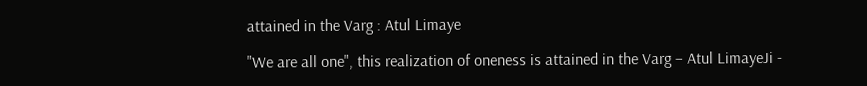attained in the Varg : Atul Limaye

"We are all one", this realization of oneness is attained in the Varg – Atul LimayeJi -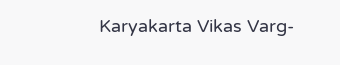Karyakarta Vikas Varg-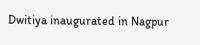Dwitiya inaugurated in Nagpur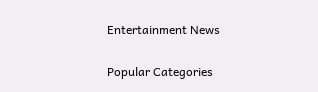Entertainment News

Popular Categories